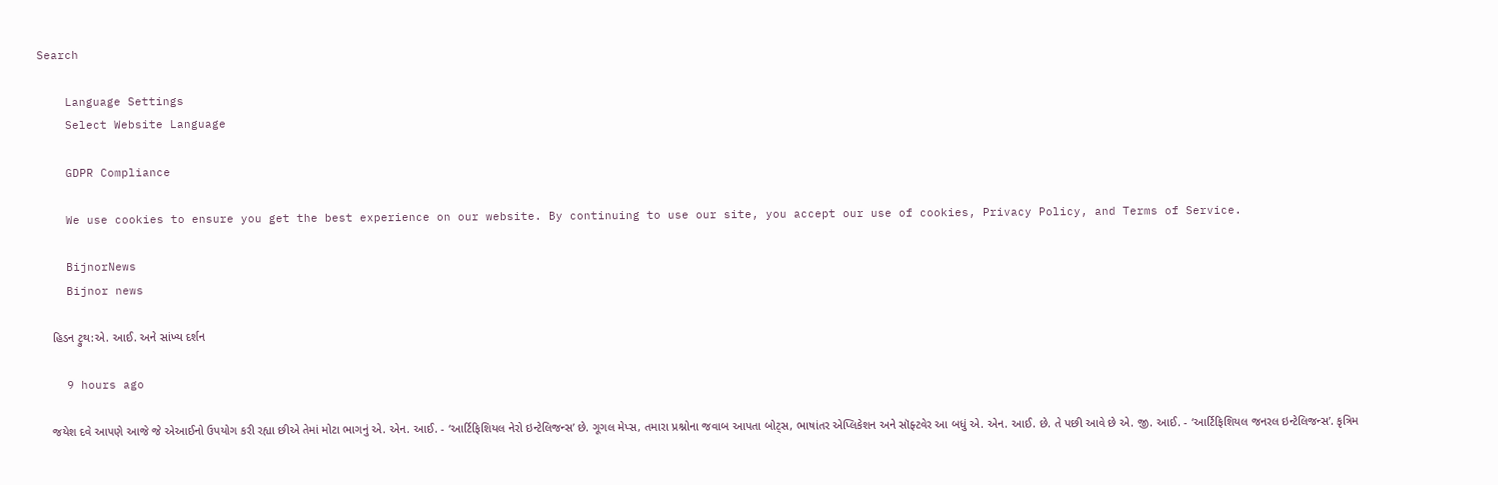Search

    Language Settings
    Select Website Language

    GDPR Compliance

    We use cookies to ensure you get the best experience on our website. By continuing to use our site, you accept our use of cookies, Privacy Policy, and Terms of Service.

    BijnorNews
    Bijnor news

    હિડન ટ્રુથ:એ. આઈ. અને સાંખ્ય દર્શન

    9 hours ago

    જયેશ દવે આપણે આજે જે એઆઈનો ઉપયોગ કરી રહ્યા છીએ તેમાં મોટા ભાગનું એ. એન. આઈ. - ‘આર્ટિફિશિયલ નેરો ઇન્ટેલિજન્સ’ છે. ગૂગલ મેપ્સ, તમારા પ્રશ્નોના જવાબ આપતા બોટ્સ, ભાષાંતર એપ્લિકેશન અને સૉફ્ટવેર આ બધું એ. એન. આઈ. છે. તે પછી આવે છે એ. જી. આઈ. - ‘આર્ટિફિશિયલ જનરલ ઇન્ટેલિજન્સ’. કૃત્રિમ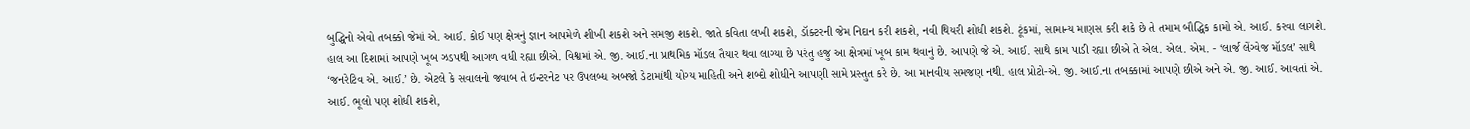બુદ્ધિનો એવો તબક્કો જેમાં એ. આઈ. કોઈ પણ ક્ષેત્રનું જ્ઞાન આપમેળે શીખી શકશે અને સમજી શકશે. જાતે કવિતા લખી શકશે, ડૉક્ટરની જેમ નિદાન કરી શકશે, નવી થિયરી શોધી શકશે. ટૂંકમાં, સામાન્ય માણસ કરી શકે છે તે તમામ બૌદ્ધિક કામો એ. આઈ. કરવા લાગશે. હાલ આ દિશામાં આપણે ખૂબ ઝડપથી આગળ વધી રહ્યા છીએ. વિશ્વમાં એ. જી. આઈ.ના પ્રાથમિક મૉડલ તૈયાર થવા લાગ્યા છે પરંતુ હજુ આ ક્ષેત્રમાં ખૂબ કામ થવાનું છે. આપણે જે એ. આઈ. સાથે કામ પાડી રહ્યા છીએ તે એલ. એલ. એમ. - ‘લાર્જ લેંગ્વેજ મૉડલ’ સાથે ‘જનરેટિવ એ. આઈ.’ છે. એટલે કે સવાલનો જવાબ તે ઇન્ટરનેટ પર ઉપલબ્ધ અબજો ડેટામાંથી યોગ્ય માહિતી અને શબ્દો શોધીને આપણી સામે પ્રસ્તુત કરે છે. આ માનવીય સમજણ નથી. હાલ પ્રોટો-એ. જી. આઈ.ના તબક્કામાં આપણે છીએ અને એ. જી. આઈ. આવતાં એ. આઈ. ભૂલો પણ શોધી શકશે,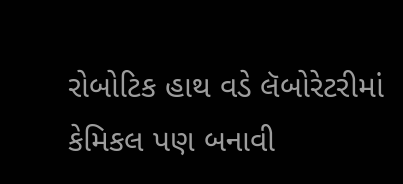રોબોટિક હાથ વડે લૅબોરેટરીમાં કેમિકલ પણ બનાવી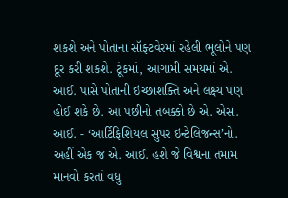શકશે અને પોતાના સૉફ્ટવેરમાં રહેલી ભૂલોને પણ દૂર કરી શકશે. ટૂંકમાં, આગામી સમયમાં એ. આઈ. પાસે પોતાની ઇચ્છાશક્તિ અને લક્ષ્ય પણ હોઈ શકે છે. આ પછીનો તબક્કો છે એ. એસ. આઈ. - ‘આર્ટિફિશિયલ સુપર ઇન્ટેલિજન્સ’નો. અહીં એક જ એ. આઈ. હશે જે વિશ્વના તમામ માનવો કરતાં વધુ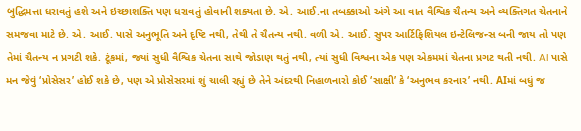બુદ્ધિમત્તા ધરાવતું હશે અને ઇચ્છાશક્તિ પણ ધરાવતું હોવાની શક્યતા છે. એ. આઈ.ના તબક્કાઓ અંગે આ વાત વૈશ્વિક ચૈતન્ય અને વ્યક્તિગત ચેતનાને સમજવા માટે છે. એ. આઈ. પાસે અનુભૂતિ અને દૃષ્ટિ નથી, તેથી તે ચૈતન્ય નથી. વળી એ. આઈ. સુપર આર્ટિફિશિયલ ઇન્ટેલિજન્સ બની જાય તો પણ તેમાં ચૈતન્ય ન પ્રગટી શકે. ટૂંકમાં, જ્યાં સુધી વૈશ્વિક ચેતના સાથે જોડાણ થતું નથી, ત્યાં સુધી વિશ્વના એક પણ એકમમાં ચેતના પ્રગટ થતી નથી. AI પાસે મન જેવું ‘પ્રોસેસર’ હોઈ શકે છે, પણ એ પ્રોસેસરમાં શું ચાલી રહ્યું છે તેને અંદરથી નિહાળનારો કોઈ ‘સાક્ષી’ કે ‘અનુભવ કરનાર’ નથી. AIમાં બધું જ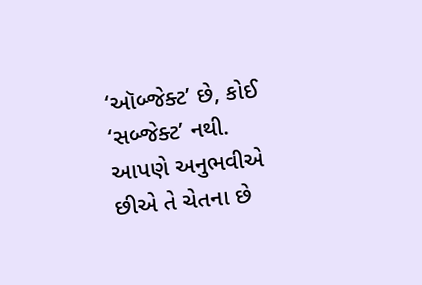‘ઑબ્જેક્ટ’ છે, કોઈ ‘સબ્જેક્ટ’ નથી. આપણે અનુભવીએ છીએ તે ચેતના છે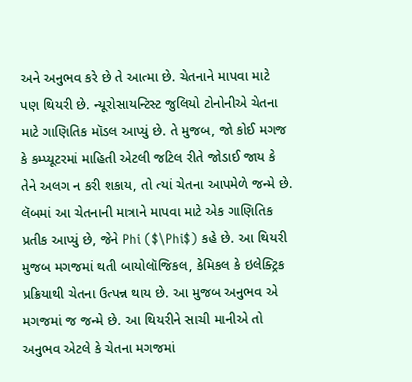અને અનુભવ કરે છે તે આત્મા છે. ચેતનાને માપવા માટે પણ થિયરી છે. ન્યૂરોસાયન્ટિસ્ટ જુલિયો ટોનોનીએ ચેતના માટે ગાણિતિક મૉડલ આપ્યું છે. તે મુજબ, જો કોઈ મગજ કે કમ્પ્યૂટરમાં માહિતી એટલી જટિલ રીતે જોડાઈ જાય કે તેને અલગ ન કરી શકાય, તો ત્યાં ચેતના આપમેળે જન્મે છે. લૅબમાં આ ચેતનાની માત્રાને માપવા માટે એક ગાણિતિક પ્રતીક આપ્યું છે, જેને Phi ($\Phi$) કહે છે. આ થિયરી મુજબ મગજમાં થતી બાયોલૉજિકલ, કેમિકલ કે ઇલેક્ટ્રિક પ્રક્રિયાથી ચેતના ઉત્પન્ન થાય છે. આ મુજબ અનુભવ એ મગજમાં જ જન્મે છે. આ થિયરીને સાચી માનીએ તો અનુભવ એટલે કે ચેતના મગજમાં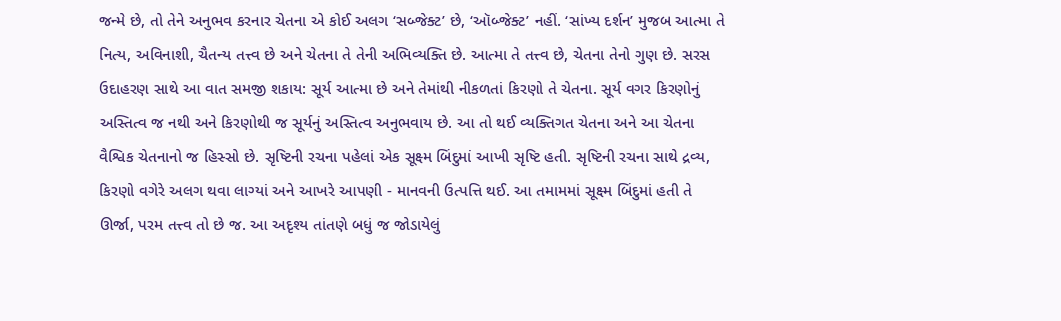જન્મે છે, તો તેને અનુભવ કરનાર ચેતના એ કોઈ અલગ ‘સબ્જેક્ટ’ છે, ‘ઑબ્જેક્ટ’ નહીં. ‘સાંખ્ય દર્શન’ મુજબ આત્મા તે નિત્ય, અવિનાશી, ચૈતન્ય તત્ત્વ છે અને ચેતના તે તેની અભિવ્યક્તિ છે. આત્મા તે તત્ત્વ છે, ચેતના તેનો ગુણ છે. સરસ ઉદાહરણ સાથે આ વાત સમજી શકાય: સૂર્ય આત્મા છે અને તેમાંથી નીકળતાં કિરણો તે ચેતના. સૂર્ય વગર કિરણોનું અસ્તિત્વ જ નથી અને કિરણોથી જ સૂર્યનું અસ્તિત્વ અનુભવાય છે. આ તો થઈ વ્યક્તિગત ચેતના અને આ ચેતના વૈશ્વિક ચેતનાનો જ હિસ્સો છે. સૃષ્ટિની રચના પહેલાં એક સૂક્ષ્મ બિંદુમાં આખી સૃષ્ટિ હતી. સૃષ્ટિની રચના સાથે દ્રવ્ય, કિરણો વગેરે અલગ થવા લાગ્યાં અને આખરે આપણી - માનવની ઉત્પત્તિ થઈ. આ તમામમાં સૂક્ષ્મ બિંદુમાં હતી તે ઊર્જા, પરમ તત્ત્વ તો છે જ. આ અદૃશ્ય તાંતણે બધું જ જોડાયેલું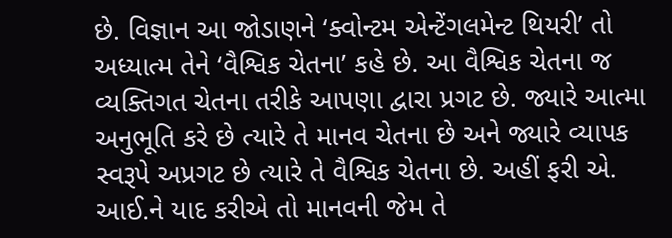છે. વિજ્ઞાન આ જોડાણને ‘ક્વોન્ટમ એન્ટેંગલમેન્ટ થિયરી’ તો અધ્યાત્મ તેને ‘વૈશ્વિક ચેતના’ કહે છે. આ વૈશ્વિક ચેતના જ વ્યક્તિગત ચેતના તરીકે આપણા દ્વારા પ્રગટ છે. જ્યારે આત્મા અનુભૂતિ કરે છે ત્યારે તે માનવ ચેતના છે અને જ્યારે વ્યાપક સ્વરૂપે અપ્રગટ છે ત્યારે તે વૈશ્વિક ચેતના છે. અહીં ફરી એ. આઈ.ને યાદ કરીએ તો માનવની જેમ તે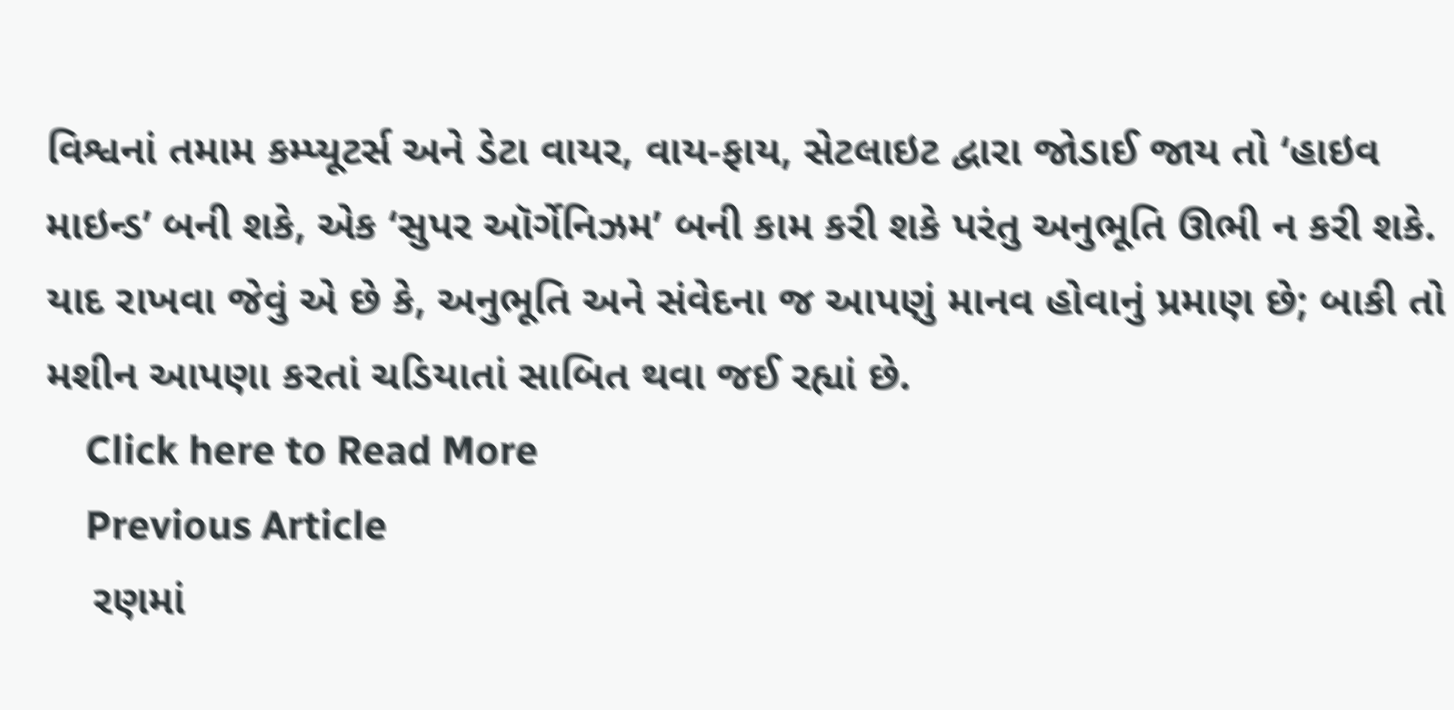વિશ્વનાં તમામ કમ્પ્યૂટર્સ અને ડેટા વાયર, વાય-ફાય, સેટલાઇટ દ્વારા જોડાઈ જાય તો ‘હાઇવ માઇન્ડ’ બની શકે, એક ‘સુપર ઑર્ગેનિઝમ’ બની કામ કરી શકે પરંતુ અનુભૂતિ ઊભી ન કરી શકે. યાદ રાખવા જેવું એ છે કે, અનુભૂતિ અને સંવેદના જ આપણું માનવ હોવાનું પ્રમાણ છે; બાકી તો મશીન આપણા કરતાં ચડિયાતાં સાબિત થવા જઈ રહ્યાં છે.
    Click here to Read More
    Previous Article
    રણમાં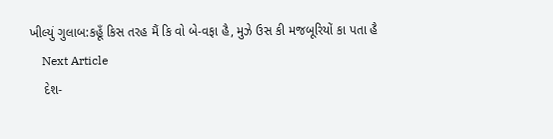ખીલ્યું ગુલાબ:કહૂઁ કિસ તરહ મૈં કિ વો બે-વફા હૈ, મુઝે ઉસ કી મજબૂરિયોં કા પતા હૈ
    Next Article
    દેશ-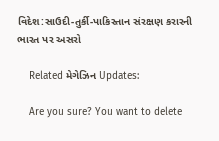વિદેશ:સાઉદી-તુર્કી-પાકિસ્તાન સંરક્ષણ કરારની ભારત પર અસરો

    Related મેગેઝિન Updates:

    Are you sure? You want to delete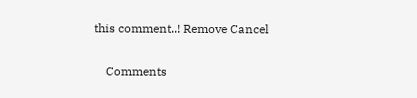this comment..! Remove Cancel

    Comments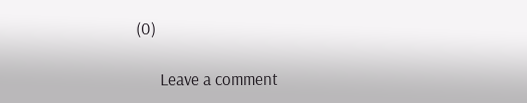(0)

      Leave a comment